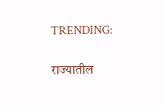TRENDING:

राज्यातील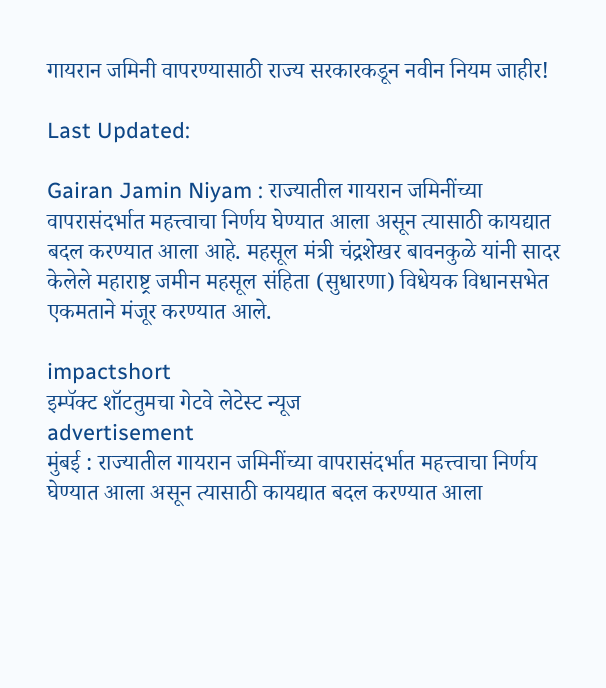गायरान जमिनी वापरण्यासाठी राज्य सरकारकडून नवीन नियम जाहीर!

Last Updated:

Gairan Jamin Niyam : राज्यातील गायरान जमिनींच्या वापरासंदर्भात महत्त्वाचा निर्णय घेण्यात आला असून त्यासाठी कायद्यात बदल करण्यात आला आहे. महसूल मंत्री चंद्रशेखर बावनकुळे यांनी सादर केलेले महाराष्ट्र जमीन महसूल संहिता (सुधारणा) विधेयक विधानसभेत एकमताने मंजूर करण्यात आले.

impactshort
इम्पॅक्ट शॉटतुमचा गेटवे लेटेस्ट न्यूज
advertisement
मुंबई : राज्यातील गायरान जमिनींच्या वापरासंदर्भात महत्त्वाचा निर्णय घेण्यात आला असून त्यासाठी कायद्यात बदल करण्यात आला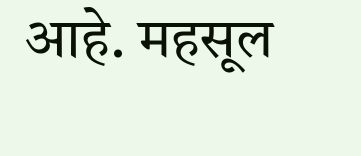आहे. महसूल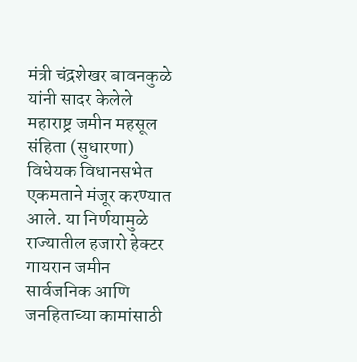मंत्री चंद्रशेखर बावनकुळे यांनी सादर केलेले महाराष्ट्र जमीन महसूल संहिता (सुधारणा) विधेयक विधानसभेत एकमताने मंजूर करण्यात आले. या निर्णयामुळे राज्यातील हजारो हेक्टर गायरान जमीन सार्वजनिक आणि जनहिताच्या कामांसाठी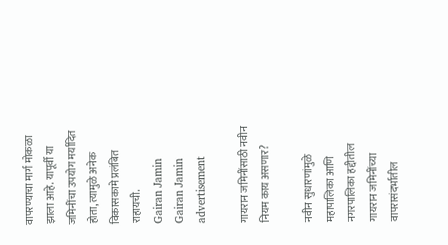वापरण्याचा मार्ग मोकळा झाला आहे. यापूर्वी या जमिनींचा उपयोग मर्यादित होता, त्यामुळे अनेक विकासकामे प्रलंबित राहायची.
Gairan Jamin
Gairan Jamin
advertisement

गायरान जमिनींसाठी नवीन नियम काय असणार?

नवीन सुधारणांमुळे महापालिका आणि नगरपालिका हद्दीतील गायरान जमिनींच्या वापरासंदर्भातील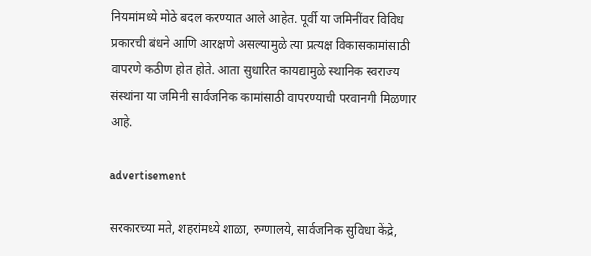नियमांमध्ये मोठे बदल करण्यात आले आहेत. पूर्वी या जमिनींवर विविध प्रकारची बंधने आणि आरक्षणे असल्यामुळे त्या प्रत्यक्ष विकासकामांसाठी वापरणे कठीण होत होते. आता सुधारित कायद्यामुळे स्थानिक स्वराज्य संस्थांना या जमिनी सार्वजनिक कामांसाठी वापरण्याची परवानगी मिळणार आहे.

advertisement

सरकारच्या मते, शहरांमध्ये शाळा, रुग्णालये, सार्वजनिक सुविधा केंद्रे,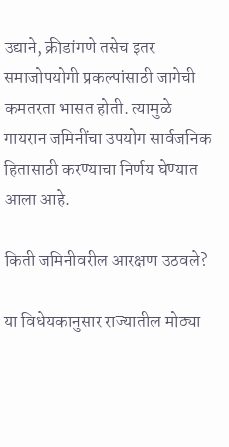उद्याने, क्रीडांगणे तसेच इतर समाजोपयोगी प्रकल्पांसाठी जागेची कमतरता भासत होती. त्यामुळे गायरान जमिनींचा उपयोग सार्वजनिक हितासाठी करण्याचा निर्णय घेण्यात आला आहे.

किती जमिनीवरील आरक्षण उठवले?

या विधेयकानुसार राज्यातील मोठ्या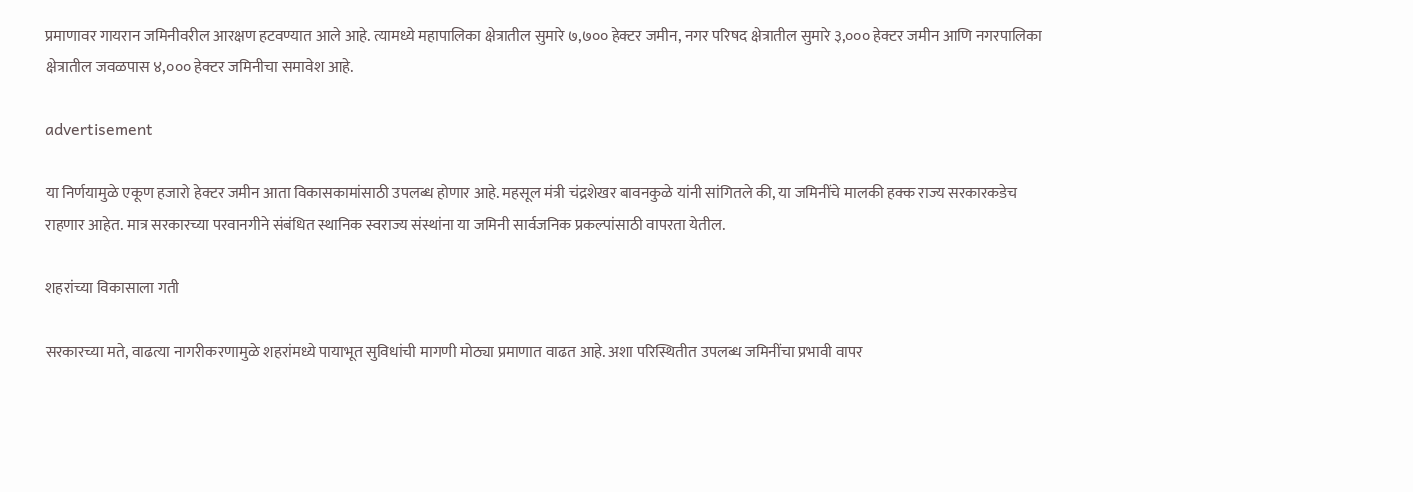प्रमाणावर गायरान जमिनीवरील आरक्षण हटवण्यात आले आहे. त्यामध्ये महापालिका क्षेत्रातील सुमारे ७,७०० हेक्टर जमीन, नगर परिषद क्षेत्रातील सुमारे ३,००० हेक्टर जमीन आणि नगरपालिका क्षेत्रातील जवळपास ४,००० हेक्टर जमिनीचा समावेश आहे.

advertisement

या निर्णयामुळे एकूण हजारो हेक्टर जमीन आता विकासकामांसाठी उपलब्ध होणार आहे. महसूल मंत्री चंद्रशेखर बावनकुळे यांनी सांगितले की, या जमिनींचे मालकी हक्क राज्य सरकारकडेच राहणार आहेत. मात्र सरकारच्या परवानगीने संबंधित स्थानिक स्वराज्य संस्थांना या जमिनी सार्वजनिक प्रकल्पांसाठी वापरता येतील.

शहरांच्या विकासाला गती

सरकारच्या मते, वाढत्या नागरीकरणामुळे शहरांमध्ये पायाभूत सुविधांची मागणी मोठ्या प्रमाणात वाढत आहे. अशा परिस्थितीत उपलब्ध जमिनींचा प्रभावी वापर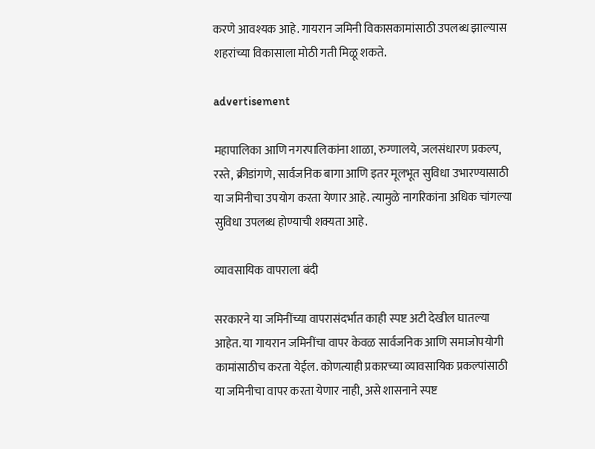करणे आवश्यक आहे. गायरान जमिनी विकासकामांसाठी उपलब्ध झाल्यास शहरांच्या विकासाला मोठी गती मिळू शकते.

advertisement

महापालिका आणि नगरपालिकांना शाळा, रुग्णालये, जलसंधारण प्रकल्प, रस्ते, क्रीडांगणे, सार्वजनिक बागा आणि इतर मूलभूत सुविधा उभारण्यासाठी या जमिनीचा उपयोग करता येणार आहे. त्यामुळे नागरिकांना अधिक चांगल्या सुविधा उपलब्ध होण्याची शक्यता आहे.

व्यावसायिक वापराला बंदी

सरकारने या जमिनींच्या वापरासंदर्भात काही स्पष्ट अटी देखील घातल्या आहेत. या गायरान जमिनींचा वापर केवळ सार्वजनिक आणि समाजोपयोगी कामांसाठीच करता येईल. कोणत्याही प्रकारच्या व्यावसायिक प्रकल्पांसाठी या जमिनीचा वापर करता येणार नाही, असे शासनाने स्पष्ट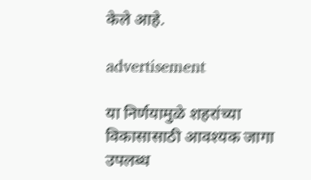केले आहे.

advertisement

या निर्णयामुळे शहरांच्या विकासासाठी आवश्यक जागा उपलब्ध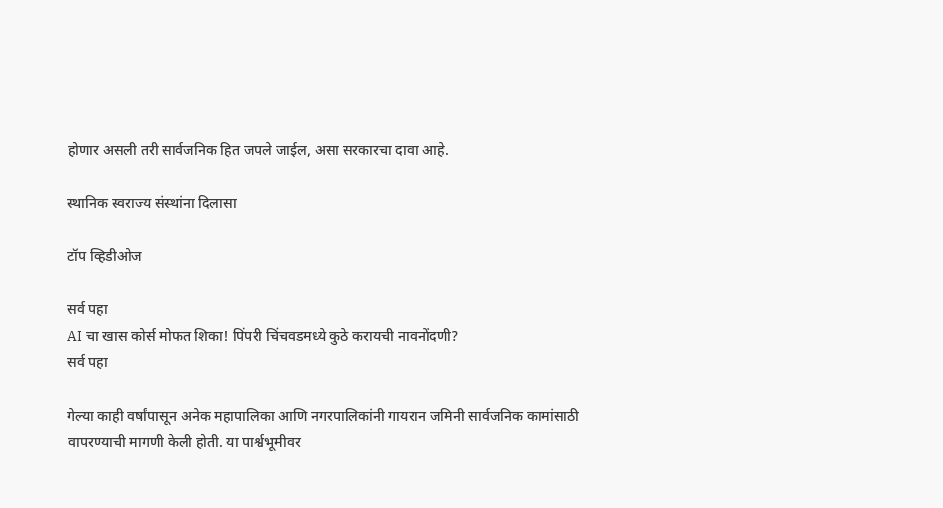होणार असली तरी सार्वजनिक हित जपले जाईल, असा सरकारचा दावा आहे.

स्थानिक स्वराज्य संस्थांना दिलासा

टॉप व्हिडीओज

सर्व पहा
AI चा खास कोर्स मोफत शिका! पिंपरी चिंचवडमध्ये कुठे करायची नावनोंदणी?
सर्व पहा

गेल्या काही वर्षांपासून अनेक महापालिका आणि नगरपालिकांनी गायरान जमिनी सार्वजनिक कामांसाठी वापरण्याची मागणी केली होती. या पार्श्वभूमीवर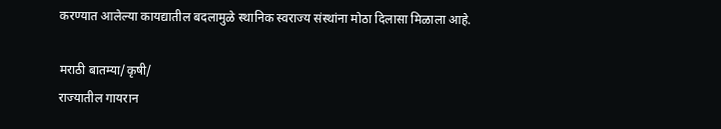करण्यात आलेल्या कायद्यातील बदलामुळे स्थानिक स्वराज्य संस्थांना मोठा दिलासा मिळाला आहे.

मराठी बातम्या/कृषी/
राज्यातील गायरान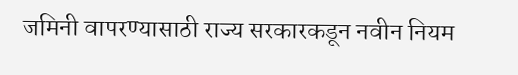जमिनी वापरण्यासाठी राज्य सरकारकडून नवीन नियम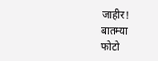जाहीर!
बातम्या
फोटो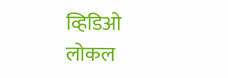व्हिडिओ
लोकल